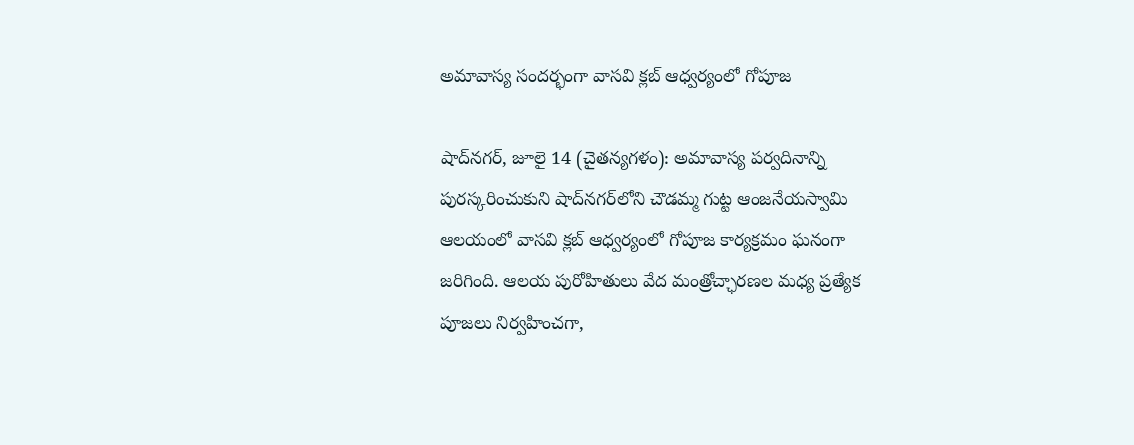అమావాస్య సందర్భంగా వాసవి క్లబ్ ఆధ్వర్యంలో గోపూజ

షాద్‌నగర్, జూలై 14 (చైతన్యగళం): అమావాస్య పర్వదినాన్ని పురస్కరించుకుని షాద్‌నగర్‌లోని చౌడమ్మ గుట్ట ఆంజనేయస్వామి ఆలయంలో వాసవి క్లబ్ ఆధ్వర్యంలో గోపూజ కార్యక్రమం ఘనంగా జరిగింది. ఆలయ పురోహితులు వేద మంత్రోచ్ఛారణల మధ్య ప్రత్యేక పూజలు నిర్వహించగా,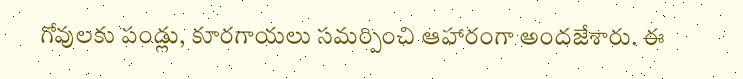గోవులకు పండ్లు, కూరగాయలు సమర్పించి ఆహారంగా అందజేశారు. ఈ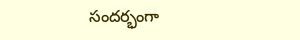సందర్భంగా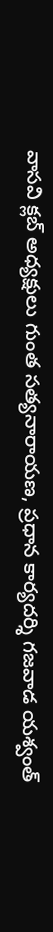వాసవి క్లబ్ అధ్యక్షులు గుంత సత్యనారాయణ, ప్రధాన కార్యదర్శి గజవాడ యశ్వంత్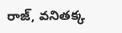రాజ్, వనితక్క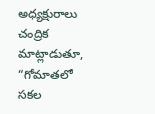అధ్యక్షురాలు చంద్రిక మాట్లాడుతూ, “గోమాతలో సకల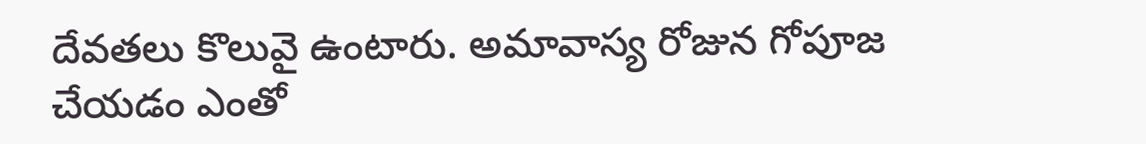దేవతలు కొలువై ఉంటారు. అమావాస్య రోజున గోపూజ చేయడం ఎంతో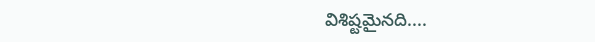విశిష్టమైనది....